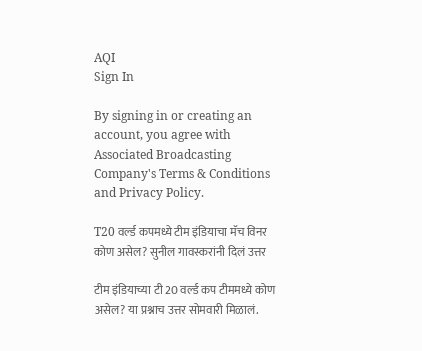AQI
Sign In

By signing in or creating an account, you agree with Associated Broadcasting Company's Terms & Conditions and Privacy Policy.

T20 वर्ल्ड कपमध्ये टीम इंडियाचा मॅच विनर कोण असेल? सुनील गावस्करांनी दिलं उत्तर

टीम इंडियाच्या टी 20 वर्ल्ड कप टीममध्ये कोण असेल? या प्रश्नाच उत्तर सोमवारी मिळालं.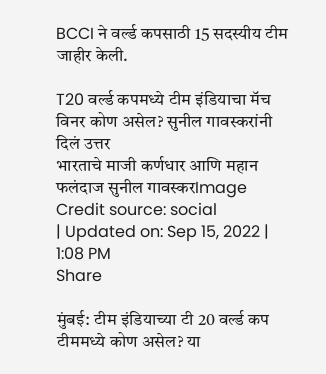BCCI ने वर्ल्ड कपसाठी 15 सदस्यीय टीम जाहीर केली.

T20 वर्ल्ड कपमध्ये टीम इंडियाचा मॅच विनर कोण असेल? सुनील गावस्करांनी दिलं उत्तर
भारताचे माजी कर्णधार आणि महान फलंदाज सुनील गावस्करImage Credit source: social
| Updated on: Sep 15, 2022 | 1:08 PM
Share

मुंबई: टीम इंडियाच्या टी 20 वर्ल्ड कप टीममध्ये कोण असेल? या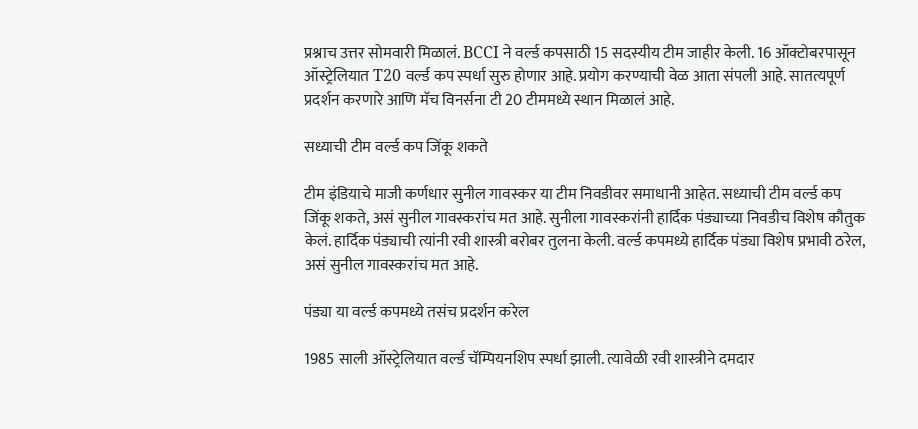प्रश्नाच उत्तर सोमवारी मिळालं. BCCI ने वर्ल्ड कपसाठी 15 सदस्यीय टीम जाहीर केली. 16 ऑक्टोबरपासून ऑस्ट्रेलियात T20 वर्ल्ड कप स्पर्धा सुरु होणार आहे. प्रयोग करण्याची वेळ आता संपली आहे. सातत्यपूर्ण प्रदर्शन करणारे आणि मॅच विनर्सना टी 20 टीममध्ये स्थान मिळालं आहे.

सध्याची टीम वर्ल्ड कप जिंकू शकते

टीम इंडियाचे माजी कर्णधार सुनील गावस्कर या टीम निवडीवर समाधानी आहेत. सध्याची टीम वर्ल्ड कप जिंकू शकते, असं सुनील गावस्करांच मत आहे. सुनीला गावस्करांनी हार्दिक पंड्याच्या निवडीच विशेष कौतुक केलं. हार्दिक पंड्याची त्यांनी रवी शास्त्री बरोबर तुलना केली. वर्ल्ड कपमध्ये हार्दिक पंड्या विशेष प्रभावी ठरेल, असं सुनील गावस्करांच मत आहे.

पंड्या या वर्ल्ड कपमध्ये तसंच प्रदर्शन करेल

1985 साली ऑस्ट्रेलियात वर्ल्ड चॅम्पियनशिप स्पर्धा झाली. त्यावेळी रवी शास्त्रीने दमदार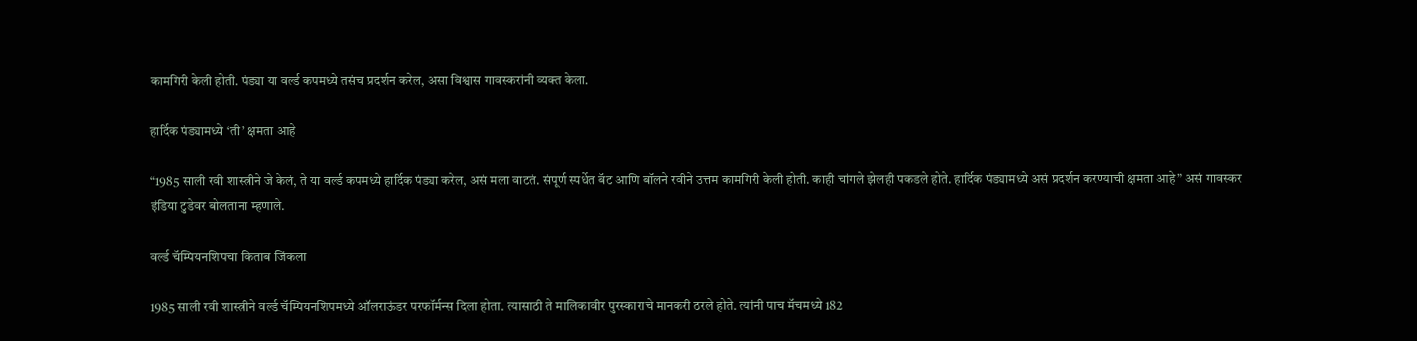कामगिरी केली होती. पंड्या या वर्ल्ड कपमध्ये तसंच प्रदर्शन करेल, असा विश्वास गावस्करांनी व्यक्त केला.

हार्दिक पंड्यामध्ये ‘ती’ क्षमता आहे

“1985 साली रवी शास्त्रीने जे केलं, ते या वर्ल्ड कपमध्ये हार्दिक पंड्या करेल, असं मला वाटतं. संपूर्ण स्पर्धेत बॅट आणि बॉलने रवीने उत्तम कामगिरी केली होती. काही चांगले झेलही पकडले होते. हार्दिक पंड्यामध्ये असं प्रदर्शन करण्याची क्षमता आहे” असं गावस्कर इंडिया टुडेवर बोलताना म्हणाले.

वर्ल्ड चॅम्पियनशिपचा किताब जिंकला

1985 साली रवी शास्त्रीने वर्ल्ड चॅम्पियनशिपमध्ये ऑलराऊंडर परफॉर्मन्स दिला होता. त्यासाठी ते मालिकावीर पुरस्काराचे मानकरी ठरले होते. त्यांनी पाच मॅचमध्ये 182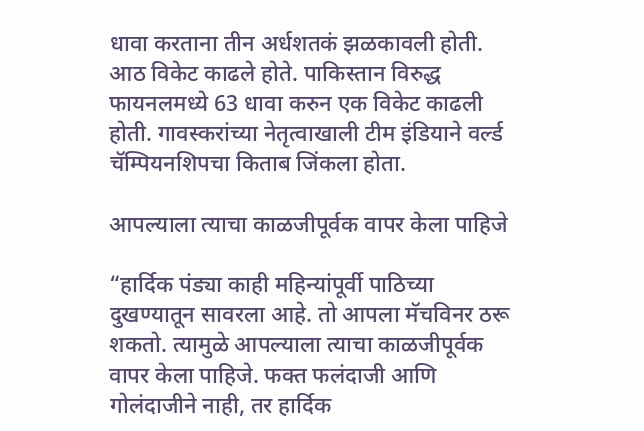धावा करताना तीन अर्धशतकं झळकावली होती. आठ विकेट काढले होते. पाकिस्तान विरुद्ध फायनलमध्ये 63 धावा करुन एक विकेट काढली होती. गावस्करांच्या नेतृत्वाखाली टीम इंडियाने वर्ल्ड चॅम्पियनशिपचा किताब जिंकला होता.

आपल्याला त्याचा काळजीपूर्वक वापर केला पाहिजे

“हार्दिक पंड्या काही महिन्यांपूर्वी पाठिच्या दुखण्यातून सावरला आहे. तो आपला मॅचविनर ठरू शकतो. त्यामुळे आपल्याला त्याचा काळजीपूर्वक वापर केला पाहिजे. फक्त फलंदाजी आणि गोलंदाजीने नाही, तर हार्दिक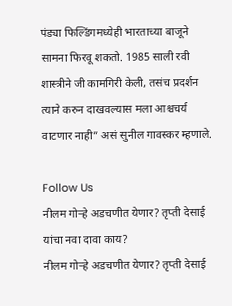पंड्या फिल्डिंगमध्येही भारताच्या बाजूने सामना फिरवू शकतो. 1985 साली रवी शास्त्रीने जी कामगिरी केली, तसंच प्रदर्शन त्याने करुन दाखवल्यास मला आश्चचर्य वाटणार नाही” असं सुनील गावस्कर म्हणाले.

Follow Us
नीलम गोऱ्हे अडचणीत येणार? तृप्ती देसाई यांचा नवा दावा काय?
नीलम गोऱ्हे अडचणीत येणार? तृप्ती देसाई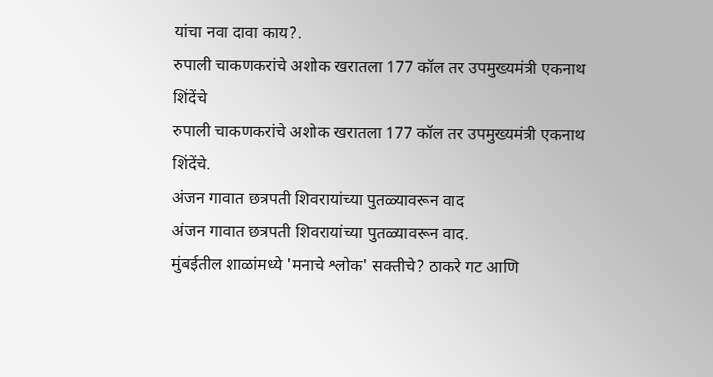यांचा नवा दावा काय?.
रुपाली चाकणकरांचे अशोक खरातला 177 कॉल तर उपमुख्यमंत्री एकनाथ शिंदेंचे
रुपाली चाकणकरांचे अशोक खरातला 177 कॉल तर उपमुख्यमंत्री एकनाथ शिंदेंचे.
अंजन गावात छत्रपती शिवरायांच्या पुतळ्यावरून वाद
अंजन गावात छत्रपती शिवरायांच्या पुतळ्यावरून वाद.
मुंबईतील शाळांमध्ये 'मनाचे श्लोक' सक्तीचे? ठाकरे गट आणि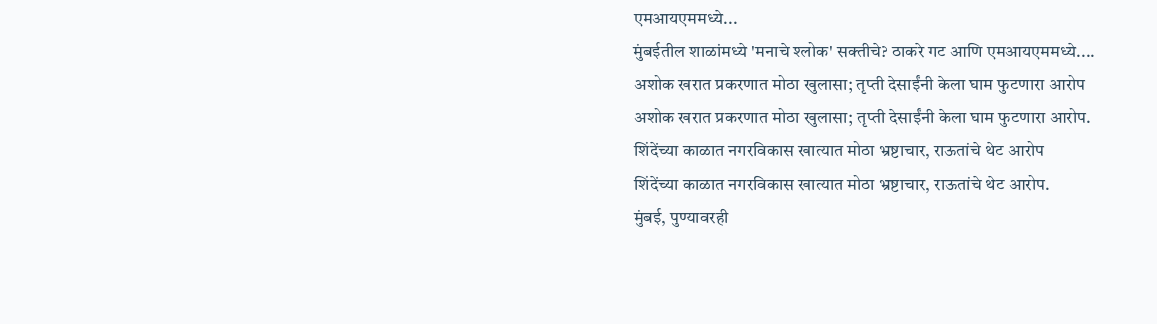एमआयएममध्ये...
मुंबईतील शाळांमध्ये 'मनाचे श्लोक' सक्तीचे? ठाकरे गट आणि एमआयएममध्ये....
अशोक खरात प्रकरणात मोठा खुलासा; तृप्ती देसाईंनी केला घाम फुटणारा आरोप
अशोक खरात प्रकरणात मोठा खुलासा; तृप्ती देसाईंनी केला घाम फुटणारा आरोप.
शिंदेंच्या काळात नगरविकास खात्यात मोठा भ्रष्टाचार, राऊतांचे थेट आरोप
शिंदेंच्या काळात नगरविकास खात्यात मोठा भ्रष्टाचार, राऊतांचे थेट आरोप.
मुंबई, पुण्यावरही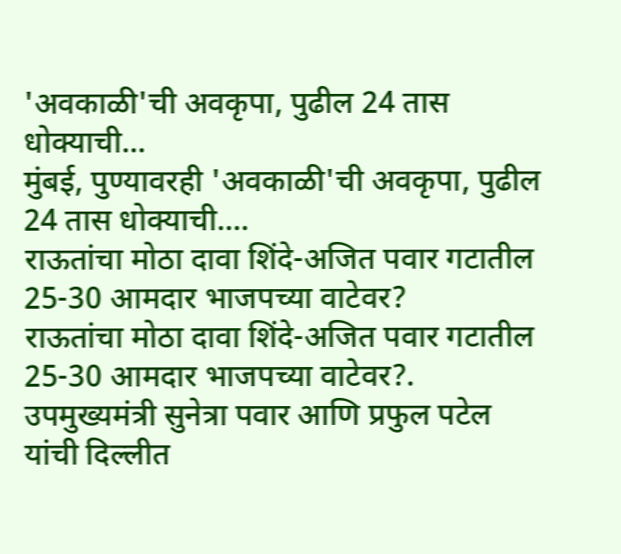'अवकाळी'ची अवकृपा, पुढील 24 तास धोक्याची...
मुंबई, पुण्यावरही 'अवकाळी'ची अवकृपा, पुढील 24 तास धोक्याची....
राऊतांचा मोठा दावा शिंदे-अजित पवार गटातील 25-30 आमदार भाजपच्या वाटेवर?
राऊतांचा मोठा दावा शिंदे-अजित पवार गटातील 25-30 आमदार भाजपच्या वाटेवर?.
उपमुख्यमंत्री सुनेत्रा पवार आणि प्रफुल पटेल यांची दिल्लीत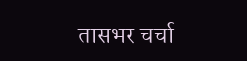तासभर चर्चा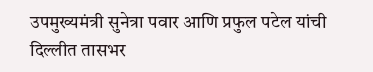उपमुख्यमंत्री सुनेत्रा पवार आणि प्रफुल पटेल यांची दिल्लीत तासभर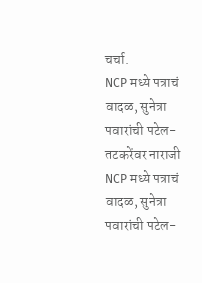चर्चा.
NCP मध्ये पत्राचं वादळ, सुनेत्रा पवारांची पटेल-तटकरेंवर नाराजी
NCP मध्ये पत्राचं वादळ, सुनेत्रा पवारांची पटेल-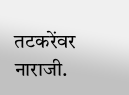तटकरेंवर नाराजी.